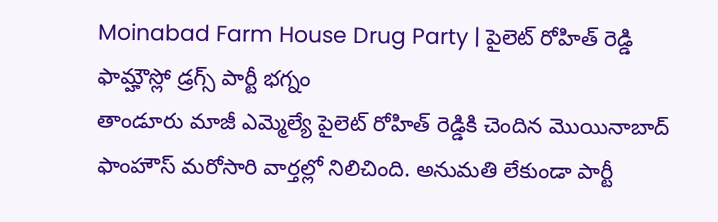Moinabad Farm House Drug Party | పైలెట్ రోహిత్ రెడ్డి ఫామ్హౌస్లో డ్రగ్స్ పార్టీ భగ్నం
తాండూరు మాజీ ఎమ్మెల్యే పైలెట్ రోహిత్ రెడ్డికి చెందిన మొయినాబాద్ ఫాంహౌస్ మరోసారి వార్తల్లో నిలిచింది. అనుమతి లేకుండా పార్టీ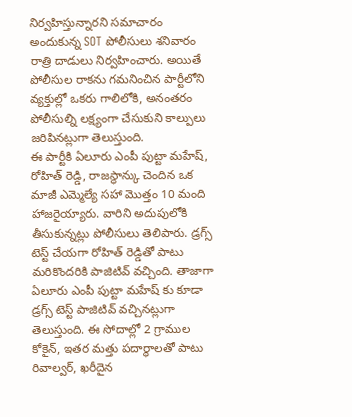నిర్వహిస్తున్నారని సమాచారం అందుకున్న SOT పోలీసులు శనివారం రాత్రి దాడులు నిర్వహించారు. అయితే పోలీసుల రాకను గమనించిన పార్టీలోని వ్యక్తుల్లో ఒకరు గాలిలోకి, అనంతరం పోలీసుల్ని లక్ష్యంగా చేసుకుని కాల్పులు జరిపినట్లుగా తెలుస్తుంది.
ఈ పార్టీకి ఏలూరు ఎంపీ పుట్టా మహేష్, రోహిత్ రెడ్డి, రాజస్థాన్కు చెందిన ఒక మాజీ ఎమ్మెల్యే సహా మొత్తం 10 మంది హాజరైయ్యారు. వారిని అదుపులోకి తీసుకున్నట్లు పోలీసులు తెలిపారు. డ్రగ్స్ టెస్ట్ చేయగా రోహిత్ రెడ్డితో పాటు మరికొందరికి పాజిటివ్ వచ్చింది. తాజాగా ఏలూరు ఎంపీ పుట్టా మహేష్ కు కూడా డ్రగ్స్ టెస్ట్ పాజిటివ్ వచ్చినట్లుగా తెలుస్తుంది. ఈ సోదాల్లో 2 గ్రాముల కోకైన్, ఇతర మత్తు పదార్థాలతో పాటు రివాల్వర్, ఖరీదైన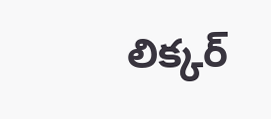లిక్కర్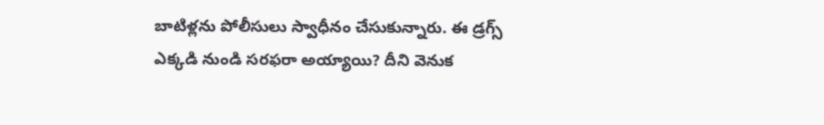బాటిళ్లను పోలీసులు స్వాధీనం చేసుకున్నారు. ఈ డ్రగ్స్ ఎక్కడి నుండి సరఫరా అయ్యాయి? దీని వెనుక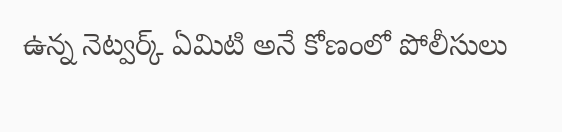ఉన్న నెట్వర్క్ ఏమిటి అనే కోణంలో పోలీసులు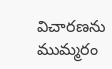విచారణను ముమ్మరం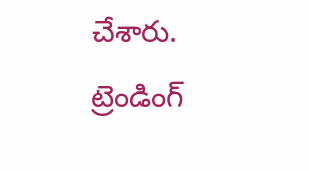చేశారు.
ట్రెండింగ్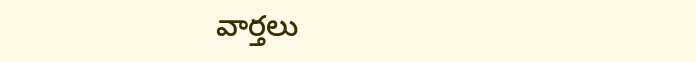వార్తలు